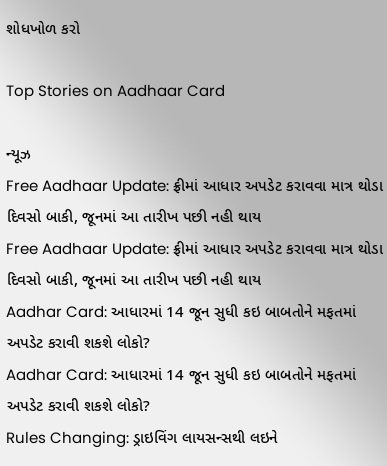શોધખોળ કરો

Top Stories on Aadhaar Card

ન્યૂઝ
Free Aadhaar Update: ફ્રીમાં આધાર અપડેટ કરાવવા માત્ર થોડા દિવસો બાકી, જૂનમાં આ તારીખ પછી નહી થાય
Free Aadhaar Update: ફ્રીમાં આધાર અપડેટ કરાવવા માત્ર થોડા દિવસો બાકી, જૂનમાં આ તારીખ પછી નહી થાય
Aadhar Card: આધારમાં 14 જૂન સુધી કઇ બાબતોને મફતમાં અપડેટ કરાવી શકશે લોકો?
Aadhar Card: આધારમાં 14 જૂન સુધી કઇ બાબતોને મફતમાં અપડેટ કરાવી શકશે લોકો?
Rules Changing: ડ્રાઇવિંગ લાયસન્સથી લઇને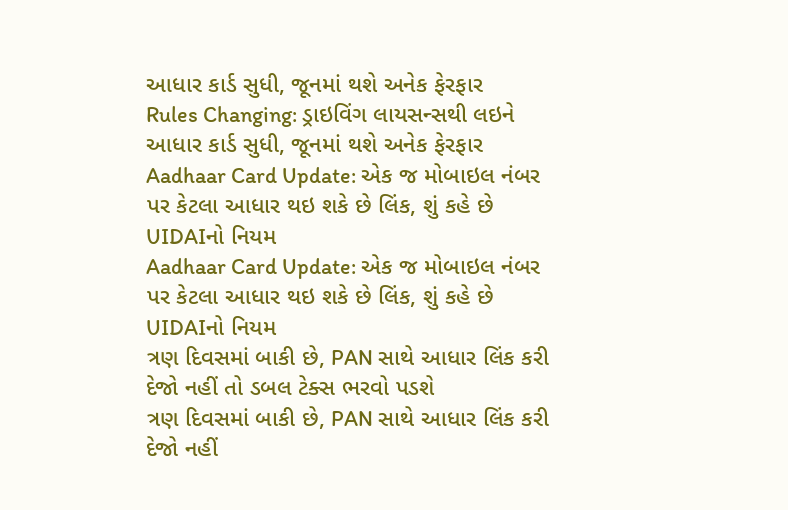આધાર કાર્ડ સુધી, જૂનમાં થશે અનેક ફેરફાર
Rules Changing: ડ્રાઇવિંગ લાયસન્સથી લઇને આધાર કાર્ડ સુધી, જૂનમાં થશે અનેક ફેરફાર
Aadhaar Card Update: એક જ મોબાઇલ નંબર પર કેટલા આધાર થઇ શકે છે લિંક, શું કહે છે UIDAIનો નિયમ
Aadhaar Card Update: એક જ મોબાઇલ નંબર પર કેટલા આધાર થઇ શકે છે લિંક, શું કહે છે UIDAIનો નિયમ
ત્રણ દિવસમાં બાકી છે, PAN સાથે આધાર લિંક કરી દેજો નહીં તો ડબલ ટેક્સ ભરવો પડશે
ત્રણ દિવસમાં બાકી છે, PAN સાથે આધાર લિંક કરી દેજો નહીં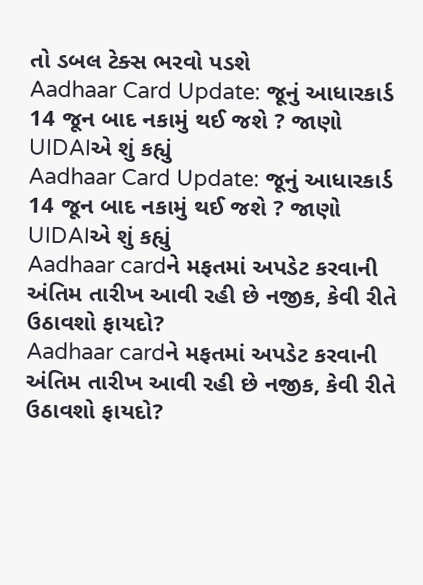તો ડબલ ટેક્સ ભરવો પડશે
Aadhaar Card Update: જૂનું આધારકાર્ડ 14 જૂન બાદ નકામું થઈ જશે ? જાણો UIDAIએ શું કહ્યું
Aadhaar Card Update: જૂનું આધારકાર્ડ 14 જૂન બાદ નકામું થઈ જશે ? જાણો UIDAIએ શું કહ્યું
Aadhaar cardને મફતમાં અપડેટ કરવાની અંતિમ તારીખ આવી રહી છે નજીક, કેવી રીતે ઉઠાવશો ફાયદો?
Aadhaar cardને મફતમાં અપડેટ કરવાની અંતિમ તારીખ આવી રહી છે નજીક, કેવી રીતે ઉઠાવશો ફાયદો?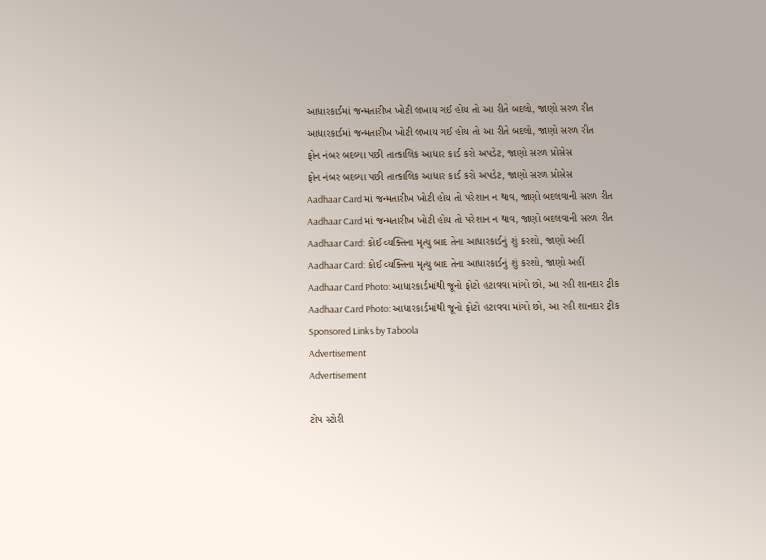આધારકાર્ડમાં જન્મતારીખ ખોટી લખાય ગઈ હોય તો આ રીતે બદલો, જાણો સરળ રીત
આધારકાર્ડમાં જન્મતારીખ ખોટી લખાય ગઈ હોય તો આ રીતે બદલો, જાણો સરળ રીત
ફોન નંબર બદલ્યા પછી તાત્કાલિક આધાર કાર્ડ કરો અપડેટ, જાણો સરળ પ્રોસેસ
ફોન નંબર બદલ્યા પછી તાત્કાલિક આધાર કાર્ડ કરો અપડેટ, જાણો સરળ પ્રોસેસ
Aadhaar Card માં જન્મતારીખ ખોટી હોય તો પરેશાન ન થાવ, જાણો બદલવાની સરળ રીત
Aadhaar Card માં જન્મતારીખ ખોટી હોય તો પરેશાન ન થાવ, જાણો બદલવાની સરળ રીત
Aadhaar Card: કોઈ વ્યક્તિના મૃત્યુ બાદ તેના આધારકાર્ડનું શું કરશો, જાણો અહીં
Aadhaar Card: કોઈ વ્યક્તિના મૃત્યુ બાદ તેના આધારકાર્ડનું શું કરશો, જાણો અહીં
Aadhaar Card Photo: આધારકાર્ડમાંથી જૂનો ફોટો હટાવવા માંગો છો, આ રહી શાનદાર ટ્રીક
Aadhaar Card Photo: આધારકાર્ડમાંથી જૂનો ફોટો હટાવવા માંગો છો, આ રહી શાનદાર ટ્રીક
Sponsored Links by Taboola
Advertisement
Advertisement

ટોપ સ્ટોરી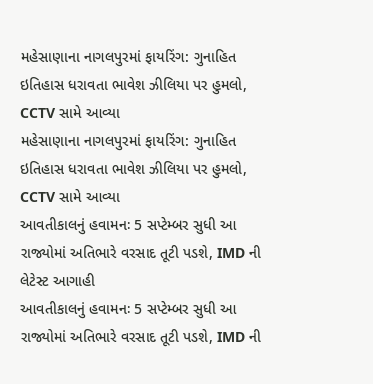મહેસાણાના નાગલપુરમાં ફાયરિંગ: ગુનાહિત ઇતિહાસ ધરાવતા ભાવેશ ઝીલિયા પર હુમલો, CCTV સામે આવ્યા
મહેસાણાના નાગલપુરમાં ફાયરિંગ: ગુનાહિત ઇતિહાસ ધરાવતા ભાવેશ ઝીલિયા પર હુમલો, CCTV સામે આવ્યા
આવતીકાલનું હવામનઃ 5 સપ્ટેમ્બર સુધી આ રાજ્યોમાં અતિભારે વરસાદ તૂટી પડશે, IMD ની લેટેસ્ટ આગાહી
આવતીકાલનું હવામનઃ 5 સપ્ટેમ્બર સુધી આ રાજ્યોમાં અતિભારે વરસાદ તૂટી પડશે, IMD ની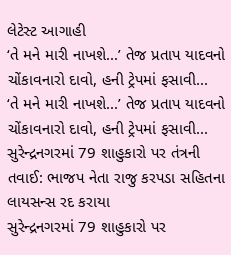લેટેસ્ટ આગાહી
‘તે મને મારી નાખશે...’ તેજ પ્રતાપ યાદવનો ચોંકાવનારો દાવો, હની ટ્રેપમાં ફસાવી...
‘તે મને મારી નાખશે...’ તેજ પ્રતાપ યાદવનો ચોંકાવનારો દાવો, હની ટ્રેપમાં ફસાવી...
સુરેન્દ્રનગરમાં 79 શાહુકારો પર તંત્રની તવાઈ: ભાજપ નેતા રાજુ કરપડા સહિતના લાયસન્સ રદ કરાયા
સુરેન્દ્રનગરમાં 79 શાહુકારો પર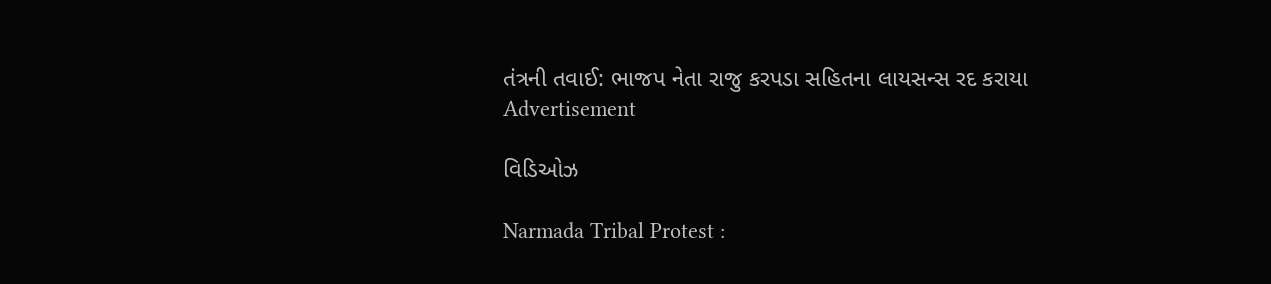તંત્રની તવાઈ: ભાજપ નેતા રાજુ કરપડા સહિતના લાયસન્સ રદ કરાયા
Advertisement

વિડિઓઝ

Narmada Tribal Protest :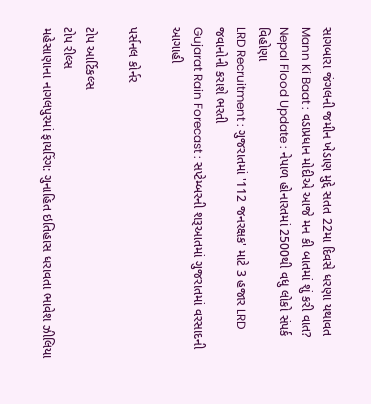સાગબારા જંગલની જમીન ખેડાણ મુદ્દે સતત 22મા દિવસે ધરણા યથાવત
Mann Ki Baat : વડાપ્રધાન મોદીએ આજે મન કી બાતમાં શું કરી વાત?
Nepal Flood Update : નેપાળ હોનારતમાં 2500થી વધુ લોકો સંપર્ક વિહોણા
LRD Recruitment : ગુજરાતમાં '112 જનરક્ષક' માટે 3 હજાર LRD જવાનોની કરાશે ભરતી
Gujarat Rain Forecast : સપ્ટેમ્બરની શરૂઆતમાં ગુજરાતમાં વરસાદની આગાહી

પર્સનલ કોર્નર

ટોપ આર્ટિકલ્સ
ટોપ રીલ્સ
મહેસાણાના નાગલપુરમાં ફાયરિંગ: ગુનાહિત ઇતિહાસ ધરાવતા ભાવેશ ઝીલિયા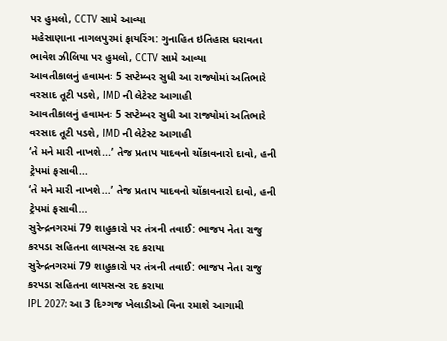પર હુમલો, CCTV સામે આવ્યા
મહેસાણાના નાગલપુરમાં ફાયરિંગ: ગુનાહિત ઇતિહાસ ધરાવતા ભાવેશ ઝીલિયા પર હુમલો, CCTV સામે આવ્યા
આવતીકાલનું હવામનઃ 5 સપ્ટેમ્બર સુધી આ રાજ્યોમાં અતિભારે વરસાદ તૂટી પડશે, IMD ની લેટેસ્ટ આગાહી
આવતીકાલનું હવામનઃ 5 સપ્ટેમ્બર સુધી આ રાજ્યોમાં અતિભારે વરસાદ તૂટી પડશે, IMD ની લેટેસ્ટ આગાહી
‘તે મને મારી નાખશે...’ તેજ પ્રતાપ યાદવનો ચોંકાવનારો દાવો, હની ટ્રેપમાં ફસાવી...
‘તે મને મારી નાખશે...’ તેજ પ્રતાપ યાદવનો ચોંકાવનારો દાવો, હની ટ્રેપમાં ફસાવી...
સુરેન્દ્રનગરમાં 79 શાહુકારો પર તંત્રની તવાઈ: ભાજપ નેતા રાજુ કરપડા સહિતના લાયસન્સ રદ કરાયા
સુરેન્દ્રનગરમાં 79 શાહુકારો પર તંત્રની તવાઈ: ભાજપ નેતા રાજુ કરપડા સહિતના લાયસન્સ રદ કરાયા
IPL 2027: આ 3 દિગ્ગજ ખેલાડીઓ વિના રમાશે આગામી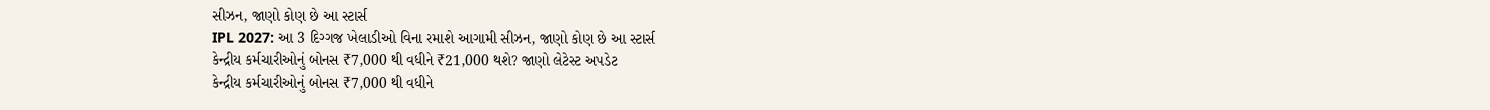સીઝન, જાણો કોણ છે આ સ્ટાર્સ
IPL 2027: આ 3 દિગ્ગજ ખેલાડીઓ વિના રમાશે આગામી સીઝન, જાણો કોણ છે આ સ્ટાર્સ
કેન્દ્રીય કર્મચારીઓનું બોનસ ₹7,000 થી વધીને ₹21,000 થશે? જાણો લેટેસ્ટ અપડેટ
કેન્દ્રીય કર્મચારીઓનું બોનસ ₹7,000 થી વધીને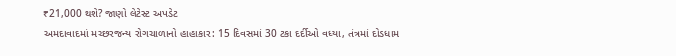₹21,000 થશે? જાણો લેટેસ્ટ અપડેટ
અમદાવાદમાં મચ્છરજન્ય રોગચાળાનો હાહાકાર: 15 દિવસમાં 30 ટકા દર્દીઓ વધ્યા, તંત્રમાં દોડધામ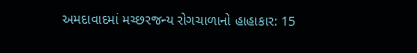અમદાવાદમાં મચ્છરજન્ય રોગચાળાનો હાહાકાર: 15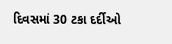દિવસમાં 30 ટકા દર્દીઓ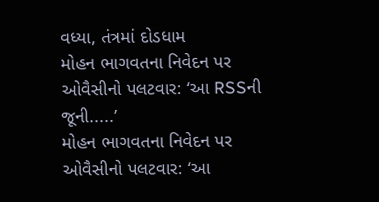વધ્યા, તંત્રમાં દોડધામ
મોહન ભાગવતના નિવેદન પર ઓવૈસીનો પલટવાર: ‘આ RSSની જૂની.....’
મોહન ભાગવતના નિવેદન પર ઓવૈસીનો પલટવાર: ‘આ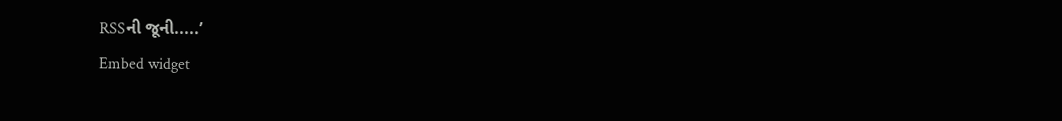RSSની જૂની.....’
Embed widget